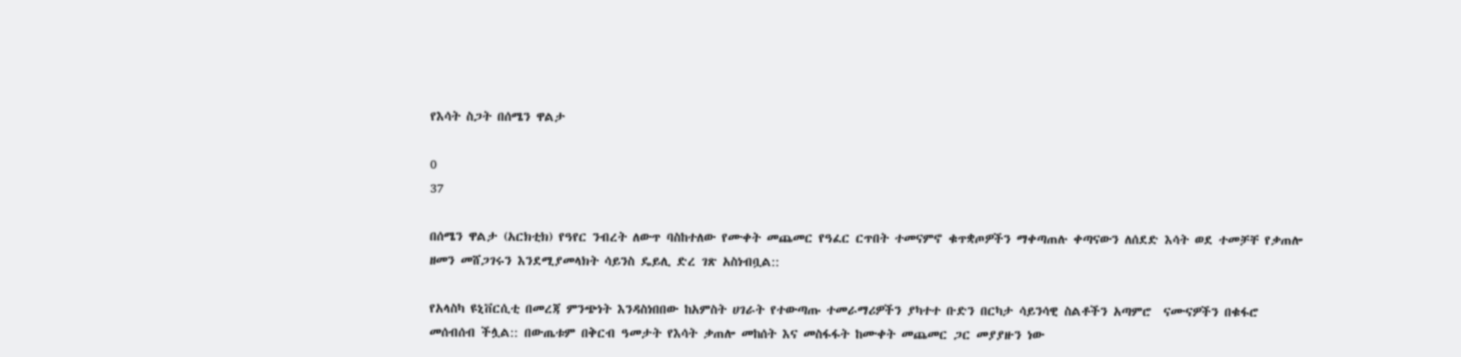የእሳት ስጋት በሰሜን ዋልታ

0
37

በሰሜን ዋልታ (አርክቲክ) የዓየር ንብረት ለውጥ ባስከተለው የሙቀት መጨመር የዓፈር ርጥበት ተመናምኖ ቁጥቋጦዎችን ማቀጣጠሉ ቀጣናውን ለሰደድ እሳት ወደ ተመቻቸ የቃጠሎ ዘመን መሸጋገሩን እንደሚያመላክት ሳይንስ ዴይሊ ድረ ገጽ አስነብቧል::

የአላስካ ዩኒቨርሲቲ በመረጃ ምንጭነት እንዳስነበበው ከአምስት ሀገራት የተውጣጡ ተመራማሪዎችን ያካተተ ቡድን በርካታ ሳይንሳዊ ስልቶችን አጣምሮ  ናሙናዎችን በቁፋሮ መሰብሰብ ችሏል:: በውጤቱም በቅርብ ዓመታት የእሳት ቃጠሎ መከሰት እና መስፋፋት ከሙቀት መጨመር ጋር መያያዙን ነው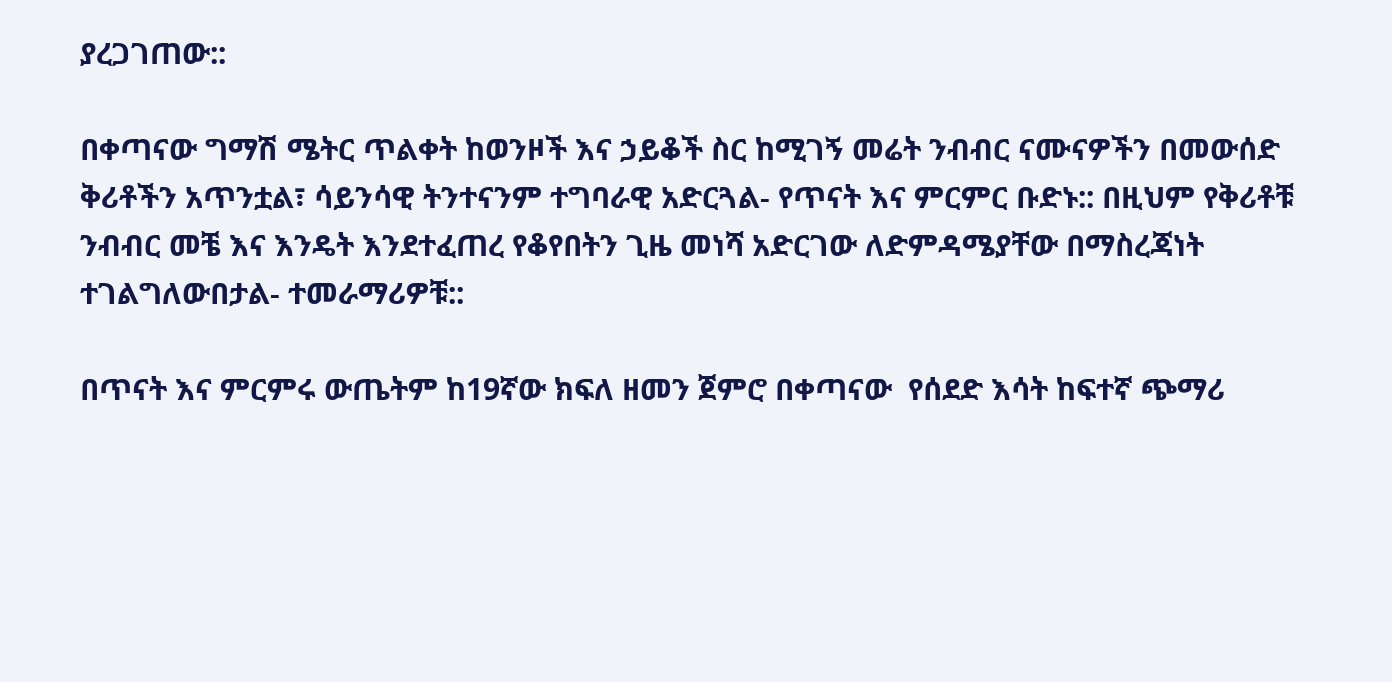ያረጋገጠው::

በቀጣናው ግማሽ ሜትር ጥልቀት ከወንዞች እና ኃይቆች ስር ከሚገኝ መሬት ንብብር ናሙናዎችን በመውሰድ ቅሪቶችን አጥንቷል፣ ሳይንሳዊ ትንተናንም ተግባራዊ አድርጓል- የጥናት እና ምርምር ቡድኑ:: በዚህም የቅሪቶቹ ንብብር መቼ እና እንዴት እንደተፈጠረ የቆየበትን ጊዜ መነሻ አድርገው ለድምዳሜያቸው በማስረጃነት ተገልግለውበታል- ተመራማሪዎቹ::

በጥናት እና ምርምሩ ውጤትም ከ19ኛው ክፍለ ዘመን ጀምሮ በቀጣናው  የሰደድ እሳት ከፍተኛ ጭማሪ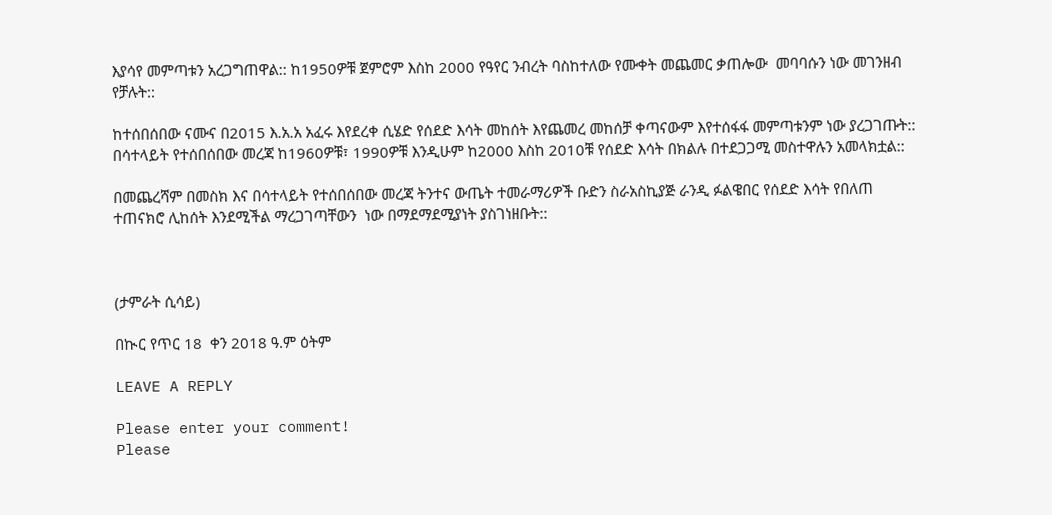እያሳየ መምጣቱን አረጋግጠዋል:: ከ1950ዎቹ ጀምሮም እስከ 2000 የዓየር ንብረት ባስከተለው የሙቀት መጨመር ቃጠሎው  መባባሱን ነው መገንዘብ የቻሉት::

ከተሰበሰበው ናሙና በ2015 እ.አ.አ አፈሩ እየደረቀ ሲሄድ የሰደድ እሳት መከሰት እየጨመረ መከሰቻ ቀጣናውም እየተሰፋፋ መምጣቱንም ነው ያረጋገጡት::  በሳተላይት የተሰበሰበው መረጃ ከ1960ዎቹ፣ 1990ዎቹ እንዲሁም ከ2000 እስከ 2010ቹ የሰደድ እሳት በክልሉ በተደጋጋሚ መስተዋሉን አመላክቷል::

በመጨረሻም በመስክ እና በሳተላይት የተሰበሰበው መረጃ ትንተና ውጤት ተመራማሪዎች ቡድን ስራአስኪያጅ ራንዲ ፉልዌበር የሰደድ እሳት የበለጠ ተጠናክሮ ሊከሰት እንደሚችል ማረጋገጣቸውን  ነው በማደማደሚያነት ያስገነዘቡት::



(ታምራት ሲሳይ)

በኲር የጥር 18  ቀን 2018 ዓ.ም ዕትም

LEAVE A REPLY

Please enter your comment!
Please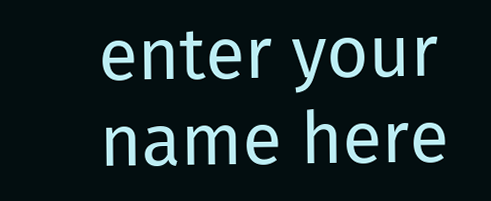enter your name here